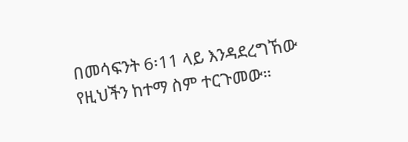በመሳፍንት 6፡11 ላይ እንዳደረግኸው የዚህችን ከተማ ስም ተርጉመው።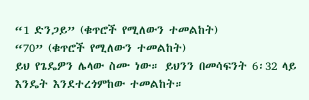“1 ድንጋይ” (ቁጥሮች የሚለውን ተመልከት)
“70” (ቁጥሮች የሚለውን ተመልከት)
ይህ የጌዴዎን ሌላው ስሙ ነው። ይህንን በመሳፍንት 6፡32 ላይ እንዴት እንደተረጎምከው ተመልከት።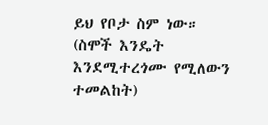ይህ የቦታ ስም ነው። (ስሞች እንዴት እንደሚተረጎሙ የሚለውን ተመልከት)